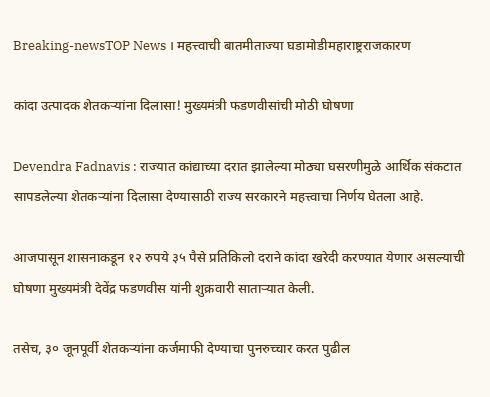Breaking-newsTOP News । महत्त्वाची बातमीताज्या घडामोडीमहाराष्ट्रराजकारण

कांदा उत्पादक शेतकऱ्यांना दिलासा! मुख्यमंत्री फडणवीसांची मोठी घोषणा

Devendra Fadnavis : राज्यात कांद्याच्या दरात झालेल्या मोठ्या घसरणीमुळे आर्थिक संकटात सापडलेल्या शेतकऱ्यांना दिलासा देण्यासाठी राज्य सरकारने महत्त्वाचा निर्णय घेतला आहे.

आजपासून शासनाकडून १२ रुपये ३५ पैसे प्रतिकिलो दराने कांदा खरेदी करण्यात येणार असल्याची घोषणा मुख्यमंत्री देवेंद्र फडणवीस यांनी शुक्रवारी साताऱ्यात केली.

तसेच, ३० जूनपूर्वी शेतकऱ्यांना कर्जमाफी देण्याचा पुनरुच्चार करत पुढील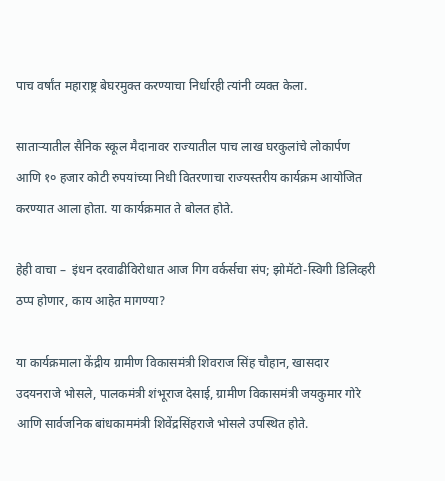पाच वर्षांत महाराष्ट्र बेघरमुक्त करण्याचा निर्धारही त्यांनी व्यक्त केला.

साताऱ्यातील सैनिक स्कूल मैदानावर राज्यातील पाच लाख घरकुलांचे लोकार्पण आणि १० हजार कोटी रुपयांच्या निधी वितरणाचा राज्यस्तरीय कार्यक्रम आयोजित करण्यात आला होता. या कार्यक्रमात ते बोलत होते.

हेही वाचा –  इंधन दरवाढीविरोधात आज गिग वर्कर्सचा संप; झोमॅटो-स्विगी डिलिव्हरी ठप्प होणार, काय आहेत मागण्या?

या कार्यक्रमाला केंद्रीय ग्रामीण विकासमंत्री शिवराज सिंह चौहान, खासदार उदयनराजे भोसले, पालकमंत्री शंभूराज देसाई, ग्रामीण विकासमंत्री जयकुमार गोरे आणि सार्वजनिक बांधकाममंत्री शिवेंद्रसिंहराजे भोसले उपस्थित होते.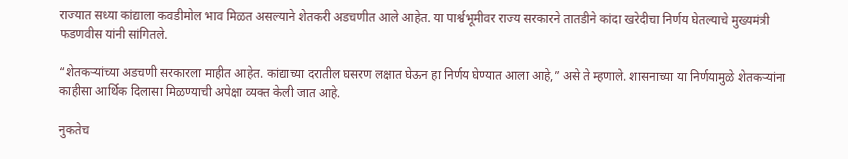राज्यात सध्या कांद्याला कवडीमोल भाव मिळत असल्याने शेतकरी अडचणीत आले आहेत. या पार्श्वभूमीवर राज्य सरकारने तातडीने कांदा खरेदीचा निर्णय घेतल्याचे मुख्यमंत्री फडणवीस यांनी सांगितले.

“शेतकऱ्यांच्या अडचणी सरकारला माहीत आहेत. कांद्याच्या दरातील घसरण लक्षात घेऊन हा निर्णय घेण्यात आला आहे,” असे ते म्हणाले. शासनाच्या या निर्णयामुळे शेतकऱ्यांना काहीसा आर्थिक दिलासा मिळण्याची अपेक्षा व्यक्त केली जात आहे.

नुकतेच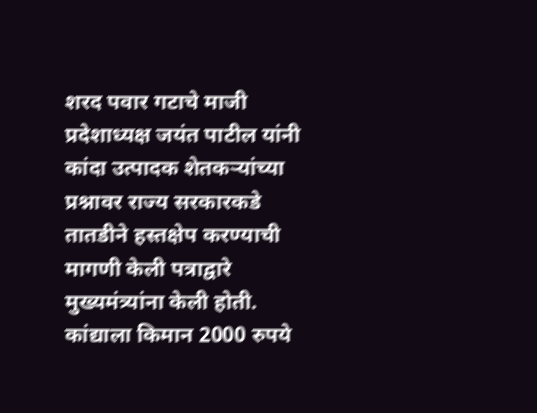शरद पवार गटाचे माजी प्रदेशाध्यक्ष जयंत पाटील यांनी कांदा उत्पादक शेतकऱ्यांच्या प्रश्नावर राज्य सरकारकडे तातडीने हस्तक्षेप करण्याची मागणी केली पत्राद्वारे मुख्यमंत्र्यांना केली होती. कांद्याला किमान 2000 रुपये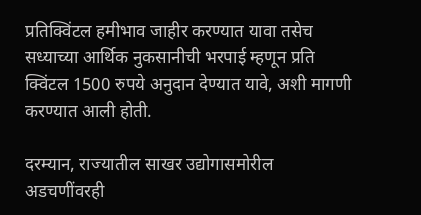प्रतिक्विंटल हमीभाव जाहीर करण्यात यावा तसेच सध्याच्या आर्थिक नुकसानीची भरपाई म्हणून प्रति क्विंटल 1500 रुपये अनुदान देण्यात यावे, अशी मागणी करण्यात आली होती.

दरम्यान, राज्यातील साखर उद्योगासमोरील अडचणींवरही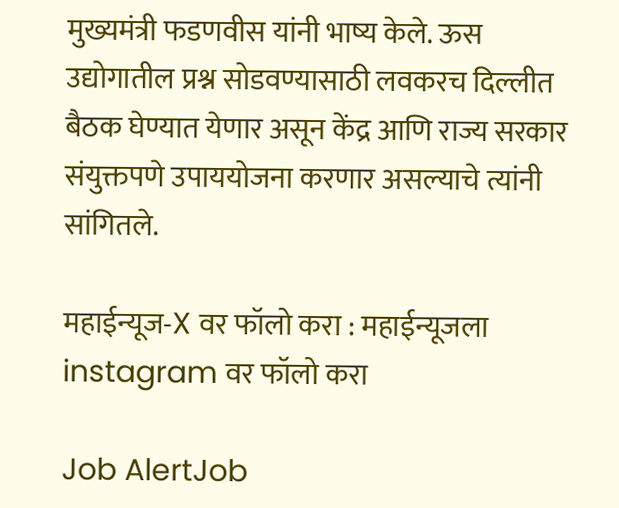मुख्यमंत्री फडणवीस यांनी भाष्य केले. ऊस उद्योगातील प्रश्न सोडवण्यासाठी लवकरच दिल्लीत बैठक घेण्यात येणार असून केंद्र आणि राज्य सरकार संयुक्तपणे उपाययोजना करणार असल्याचे त्यांनी सांगितले.

महाईन्यूज-X वर फॉलो करा : महाईन्यूजला instagram वर फॉलो करा

Job AlertJob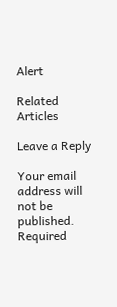Alert

Related Articles

Leave a Reply

Your email address will not be published. Required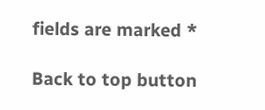fields are marked *

Back to top button